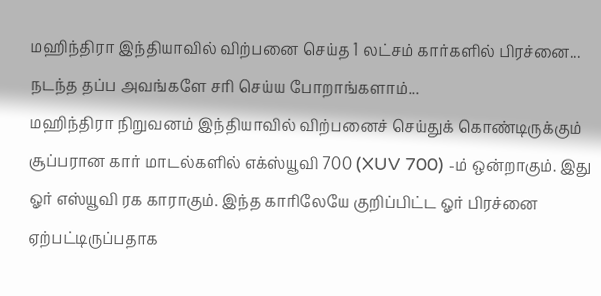மஹிந்திரா இந்தியாவில் விற்பனை செய்த 1 லட்சம் கார்களில் பிரச்னை... நடந்த தப்ப அவங்களே சரி செய்ய போறாங்களாம்...
மஹிந்திரா நிறுவனம் இந்தியாவில் விற்பனைச் செய்துக் கொண்டிருக்கும் சூப்பரான கார் மாடல்களில் எக்ஸ்யூவி 700 (XUV 700) -ம் ஒன்றாகும். இது ஓர் எஸ்யூவி ரக காராகும். இந்த காரிலேயே குறிப்பிட்ட ஓர் பிரச்னை ஏற்பட்டிருப்பதாக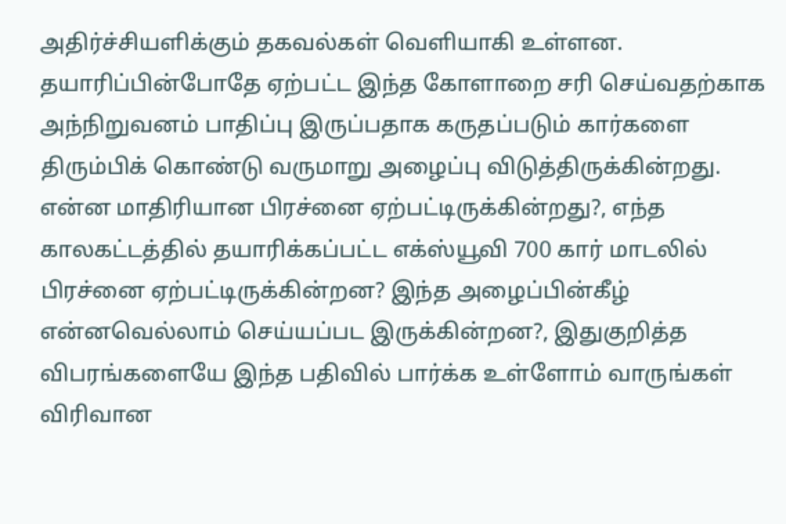அதிர்ச்சியளிக்கும் தகவல்கள் வெளியாகி உள்ளன.
தயாரிப்பின்போதே ஏற்பட்ட இந்த கோளாறை சரி செய்வதற்காக அந்நிறுவனம் பாதிப்பு இருப்பதாக கருதப்படும் கார்களை திரும்பிக் கொண்டு வருமாறு அழைப்பு விடுத்திருக்கின்றது. என்ன மாதிரியான பிரச்னை ஏற்பட்டிருக்கின்றது?, எந்த காலகட்டத்தில் தயாரிக்கப்பட்ட எக்ஸ்யூவி 700 கார் மாடலில் பிரச்னை ஏற்பட்டிருக்கின்றன? இந்த அழைப்பின்கீழ் என்னவெல்லாம் செய்யப்பட இருக்கின்றன?, இதுகுறித்த விபரங்களையே இந்த பதிவில் பார்க்க உள்ளோம் வாருங்கள் விரிவான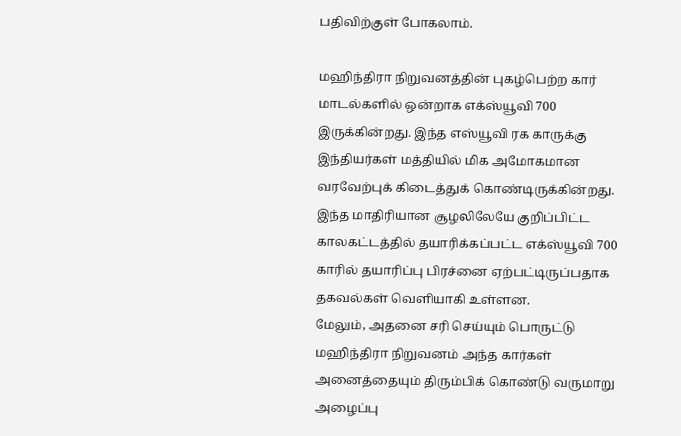பதிவிற்குள் போகலாம்.

மஹிந்திரா நிறுவனத்தின் புகழ்பெற்ற கார் மாடல்களில் ஒன்றாக எக்ஸ்யூவி 700 இருக்கின்றது. இந்த எஸ்யூவி ரக காருக்கு இந்தியர்கள் மத்தியில் மிக அமோகமான வரவேற்புக் கிடைத்துக் கொண்டிருக்கின்றது. இந்த மாதிரியான சூழலிலேயே குறிப்பிட்ட காலகட்டத்தில் தயாரிக்கப்பட்ட எக்ஸ்யூவி 700 காரில் தயாரிப்பு பிரச்னை ஏற்பட்டிருப்பதாக தகவல்கள் வெளியாகி உள்ளன.
மேலும், அதனை சரி செய்யும் பொருட்டு மஹிந்திரா நிறுவனம் அந்த கார்கள் அனைத்தையும் திரும்பிக் கொண்டு வருமாறு அழைப்பு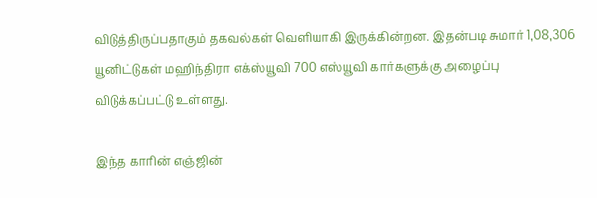விடுத்திருப்பதாகும் தகவல்கள் வெளியாகி இருக்கின்றன. இதன்படி சுமார் 1,08,306 யூனிட்டுகள் மஹிந்திரா எக்ஸ்யூவி 700 எஸ்யூவி கார்களுக்கு அழைப்பு விடுக்கப்பட்டு உள்ளது.

இந்த காரின் எஞ்ஜின்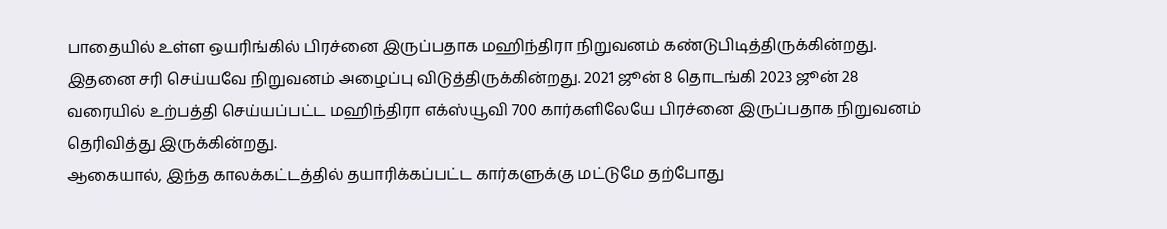பாதையில் உள்ள ஒயரிங்கில் பிரச்னை இருப்பதாக மஹிந்திரா நிறுவனம் கண்டுபிடித்திருக்கின்றது. இதனை சரி செய்யவே நிறுவனம் அழைப்பு விடுத்திருக்கின்றது. 2021 ஜூன் 8 தொடங்கி 2023 ஜூன் 28 வரையில் உற்பத்தி செய்யப்பட்ட மஹிந்திரா எக்ஸ்யூவி 700 கார்களிலேயே பிரச்னை இருப்பதாக நிறுவனம் தெரிவித்து இருக்கின்றது.
ஆகையால், இந்த காலக்கட்டத்தில் தயாரிக்கப்பட்ட கார்களுக்கு மட்டுமே தற்போது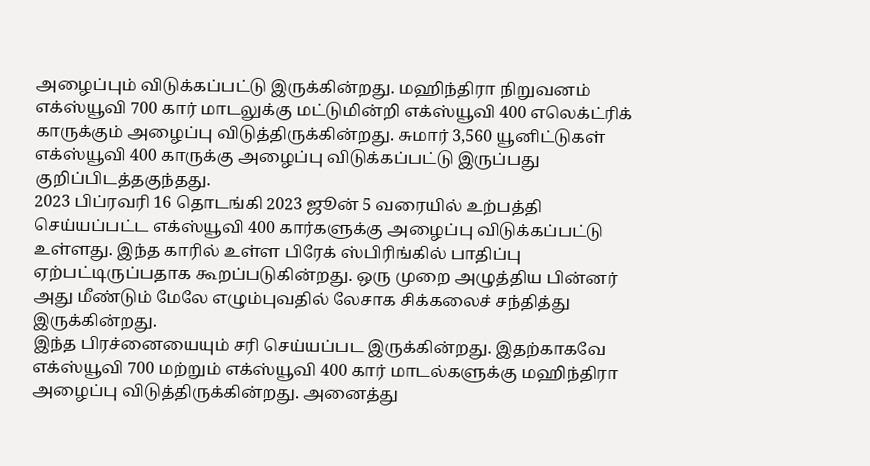அழைப்பும் விடுக்கப்பட்டு இருக்கின்றது. மஹிந்திரா நிறுவனம் எக்ஸ்யூவி 700 கார் மாடலுக்கு மட்டுமின்றி எக்ஸ்யூவி 400 எலெக்ட்ரிக் காருக்கும் அழைப்பு விடுத்திருக்கின்றது. சுமார் 3,560 யூனிட்டுகள் எக்ஸ்யூவி 400 காருக்கு அழைப்பு விடுக்கப்பட்டு இருப்பது குறிப்பிடத்தகுந்தது.
2023 பிப்ரவரி 16 தொடங்கி 2023 ஜூன் 5 வரையில் உற்பத்தி செய்யப்பட்ட எக்ஸ்யூவி 400 கார்களுக்கு அழைப்பு விடுக்கப்பட்டு உள்ளது. இந்த காரில் உள்ள பிரேக் ஸ்பிரிங்கில் பாதிப்பு ஏற்பட்டிருப்பதாக கூறப்படுகின்றது. ஒரு முறை அழுத்திய பின்னர் அது மீண்டும் மேலே எழும்புவதில் லேசாக சிக்கலைச் சந்தித்து இருக்கின்றது.
இந்த பிரச்னையையும் சரி செய்யப்பட இருக்கின்றது. இதற்காகவே எக்ஸ்யூவி 700 மற்றும் எக்ஸ்யூவி 400 கார் மாடல்களுக்கு மஹிந்திரா அழைப்பு விடுத்திருக்கின்றது. அனைத்து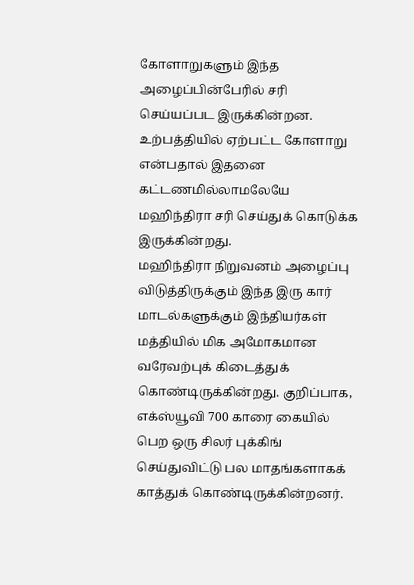கோளாறுகளும் இந்த அழைப்பின்பேரில் சரி செய்யப்பட இருக்கின்றன. உற்பத்தியில் ஏற்பட்ட கோளாறு என்பதால் இதனை கட்டணமில்லாமலேயே மஹிந்திரா சரி செய்துக் கொடுக்க இருக்கின்றது.
மஹிந்திரா நிறுவனம் அழைப்பு விடுத்திருக்கும் இந்த இரு கார் மாடல்களுக்கும் இந்தியர்கள் மத்தியில் மிக அமோகமான வரேவற்புக் கிடைத்துக் கொண்டிருக்கின்றது. குறிப்பாக, எக்ஸ்யூவி 700 காரை கையில் பெற ஒரு சிலர் புக்கிங் செய்துவிட்டு பல மாதங்களாகக் காத்துக் கொண்டிருக்கின்றனர்.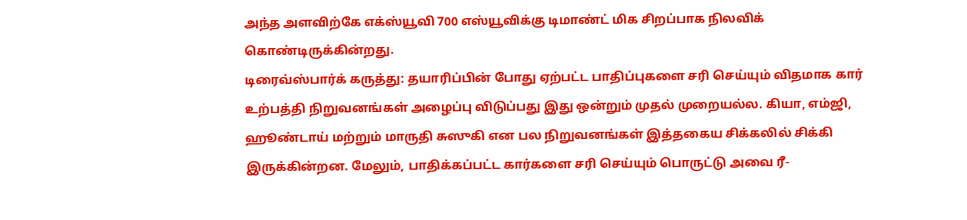அந்த அளவிற்கே எக்ஸ்யூவி 700 எஸ்யூவிக்கு டிமாண்ட் மிக சிறப்பாக நிலவிக் கொண்டிருக்கின்றது.
டிரைவ்ஸ்பார்க் கருத்து: தயாரிப்பின் போது ஏற்பட்ட பாதிப்புகளை சரி செய்யும் விதமாக கார் உற்பத்தி நிறுவனங்கள் அழைப்பு விடுப்பது இது ஒன்றும் முதல் முறையல்ல. கியா, எம்ஜி, ஹூண்டாய் மற்றும் மாருதி சுஸுகி என பல நிறுவனங்கள் இத்தகைய சிக்கலில் சிக்கி இருக்கின்றன. மேலும், பாதிக்கப்பட்ட கார்களை சரி செய்யும் பொருட்டு அவை ரீ-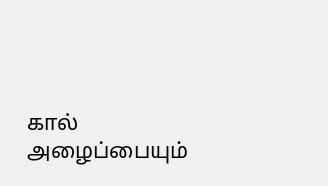கால் அழைப்பையும்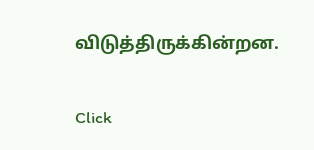விடுத்திருக்கின்றன.


Click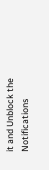it and Unblock the Notifications